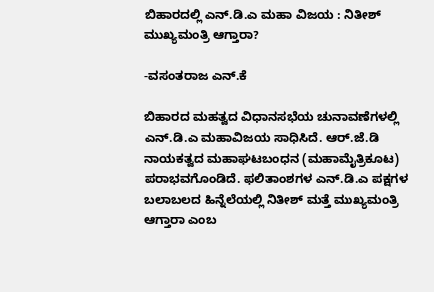ಬಿಹಾರದಲ್ಲಿ ಎನ್.ಡಿ.ಎ ಮಹಾ ವಿಜಯ : ನಿತೀಶ್ ಮುಖ್ಯಮಂತ್ರಿ ಆಗ್ತಾರಾ?

-ವಸಂತರಾಜ ಎನ್.ಕೆ

ಬಿಹಾರದ ಮಹತ್ವದ ವಿಧಾನಸಭೆಯ ಚುನಾವಣೆಗಳಲ್ಲಿ ಎನ್.ಡಿ.ಎ ಮಹಾವಿಜಯ ಸಾಧಿಸಿದೆ. ಆರ್.ಜೆ.ಡಿ ನಾಯಕತ್ವದ ಮಹಾಘಟಬಂಧನ (ಮಹಾಮೈತ್ರಿಕೂಟ) ಪರಾಭವಗೊಂಡಿದೆ. ಫಲಿತಾಂಶಗಳ ಎನ್.ಡಿ.ಎ ಪಕ್ಷಗಳ  ಬಲಾಬಲದ ಹಿನ್ನೆಲೆಯಲ್ಲಿ ನಿತೀಶ್ ಮತ್ತೆ ಮುಖ್ಯಮಂತ್ರಿ ಆಗ್ತಾರಾ ಎಂಬ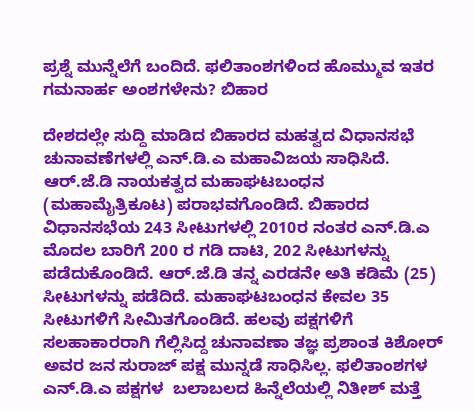ಪ್ರಶ್ನೆ ಮುನ್ನೆಲೆಗೆ ಬಂದಿದೆ. ಫಲಿತಾಂಶಗಳಿಂದ ಹೊಮ್ಮುವ ಇತರ ಗಮನಾರ್ಹ ಅಂಶಗಳೇನು? ಬಿಹಾರ

ದೇಶದಲ್ಲೇ ಸುದ್ದಿ ಮಾಡಿದ ಬಿಹಾರದ ಮಹತ್ವದ ವಿಧಾನಸಭೆ ಚುನಾವಣೆಗಳಲ್ಲಿ ಎನ್.ಡಿ.ಎ ಮಹಾವಿಜಯ ಸಾಧಿಸಿದೆ. ಆರ್.ಜೆ.ಡಿ ನಾಯಕತ್ವದ ಮಹಾಘಟಬಂಧನ (ಮಹಾಮೈತ್ರಿಕೂಟ) ಪರಾಭವಗೊಂಡಿದೆ. ಬಿಹಾರದ ವಿಧಾನಸಭೆಯ 243 ಸೀಟುಗಳಲ್ಲಿ 2010ರ ನಂತರ ಎನ್.ಡಿ.ಎ ಮೊದಲ ಬಾರಿಗೆ 200 ರ ಗಡಿ ದಾಟಿ, 202 ಸೀಟುಗಳನ್ನು ಪಡೆದುಕೊಂಡಿದೆ. ಆರ್.ಜೆ.ಡಿ ತನ್ನ ಎರಡನೇ ಅತಿ ಕಡಿಮೆ (25) ಸೀಟುಗಳನ್ನು ಪಡೆದಿದೆ. ಮಹಾಘಟಬಂಧನ ಕೇವಲ 35 ಸೀಟುಗಳಿಗೆ ಸೀಮಿತಗೊಂಡಿದೆ. ಹಲವು ಪಕ್ಷಗಳಿಗೆ ಸಲಹಾಕಾರರಾಗಿ ಗೆಲ್ಲಿಸಿದ್ದ ಚುನಾವಣಾ ತಜ್ಞ ಪ್ರಶಾಂತ ಕಿಶೋರ್ ಅವರ ಜನ ಸುರಾಜ್ ಪಕ್ಷ ಮುನ್ನಡೆ ಸಾಧಿಸಿಲ್ಲ. ಫಲಿತಾಂಶಗಳ ಎನ್.ಡಿ.ಎ ಪಕ್ಷಗಳ  ಬಲಾಬಲದ ಹಿನ್ನೆಲೆಯಲ್ಲಿ ನಿತೀಶ್ ಮತ್ತೆ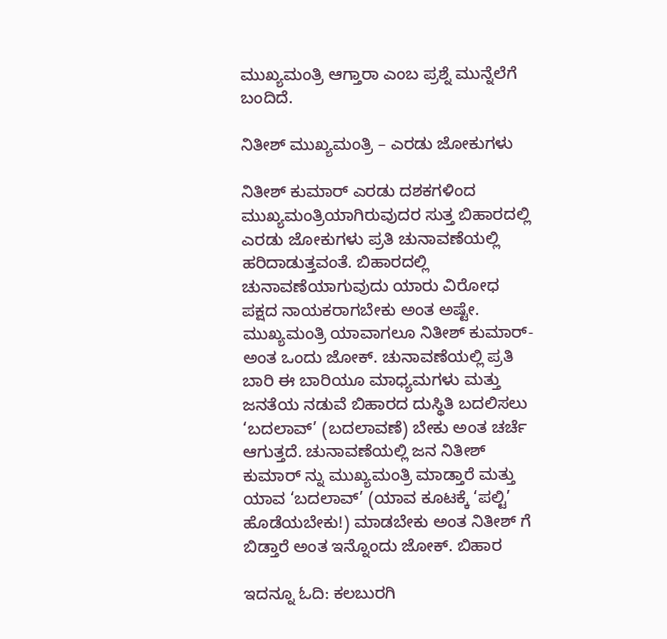ಮುಖ್ಯಮಂತ್ರಿ ಆಗ್ತಾರಾ ಎಂಬ ಪ್ರಶ್ನೆ ಮುನ್ನೆಲೆಗೆ ಬಂದಿದೆ.

ನಿತೀಶ್ ಮುಖ್ಯಮಂತ್ರಿ – ಎರಡು ಜೋಕುಗಳು

ನಿತೀಶ್ ಕುಮಾರ್ ಎರಡು ದಶಕಗಳಿಂದ ಮುಖ್ಯಮಂತ್ರಿಯಾಗಿರುವುದರ ಸುತ್ತ ಬಿಹಾರದಲ್ಲಿ ಎರಡು ಜೋಕುಗಳು ಪ್ರತಿ ಚುನಾವಣೆಯಲ್ಲಿ ಹರಿದಾಡುತ್ತವಂತೆ. ಬಿಹಾರದಲ್ಲಿ ಚುನಾವಣೆಯಾಗುವುದು ಯಾರು ವಿರೋಧ ಪಕ್ಷದ ನಾಯಕರಾಗಬೇಕು ಅಂತ ಅಷ್ಟೇ. ಮುಖ್ಯಮಂತ್ರಿ ಯಾವಾಗಲೂ ನಿತೀಶ್ ಕುಮಾರ್- ಅಂತ ಒಂದು ಜೋಕ್. ಚುನಾವಣೆಯಲ್ಲಿ ಪ್ರತಿ ಬಾರಿ ಈ ಬಾರಿಯೂ ಮಾಧ್ಯಮಗಳು ಮತ್ತು ಜನತೆಯ ನಡುವೆ ಬಿಹಾರದ ದುಸ್ಥಿತಿ ಬದಲಿಸಲು ‘ಬದಲಾವ್’ (ಬದಲಾವಣೆ) ಬೇಕು ಅಂತ ಚರ್ಚೆ ಆಗುತ್ತದೆ. ಚುನಾವಣೆಯಲ್ಲಿ ಜನ ನಿತೀಶ್ ಕುಮಾರ್ ನ್ನು ಮುಖ್ಯಮಂತ್ರಿ ಮಾಡ್ತಾರೆ ಮತ್ತು ಯಾವ ‘ಬದಲಾವ್’ (ಯಾವ ಕೂಟಕ್ಕೆ ‘ಪಲ್ಟಿ’ ಹೊಡೆಯಬೇಕು!) ಮಾಡಬೇಕು ಅಂತ ನಿತೀಶ್ ಗೆ ಬಿಡ್ತಾರೆ ಅಂತ ಇನ್ನೊಂದು ಜೋಕ್. ಬಿಹಾರ

ಇದನ್ನೂ ಓದಿ: ಕಲಬುರಗಿ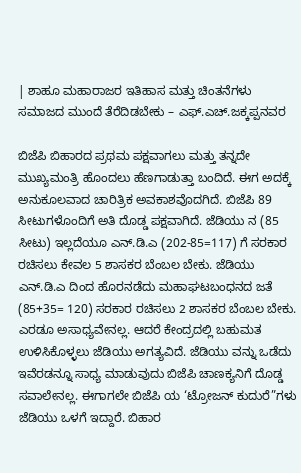| ಶಾಹೂ ಮಹಾರಾಜರ ಇತಿಹಾಸ ಮತ್ತು ಚಿಂತನೆಗಳು ಸಮಾಜದ ಮುಂದೆ ತೆರೆದಿಡಬೇಕು – ಎಫ್.ಎಚ್.ಜಕ್ಕಪ್ಪನವರ

ಬಿಜೆಪಿ ಬಿಹಾರದ ಪ್ರಥಮ ಪಕ್ಷವಾಗಲು ಮತ್ತು ತನ್ನದೇ ಮುಖ್ಯಮಂತ್ರಿ ಹೊಂದಲು ಹೆಣಗಾಡುತ್ತಾ ಬಂದಿದೆ. ಈಗ ಅದಕ್ಕೆ ಅನುಕೂಲವಾದ ಚಾರಿತ್ರಿಕ ಅವಕಾಶವೊದಗಿದೆ. ಬಿಜೆಪಿ 89 ಸೀಟುಗಳೊಂದಿಗೆ ಅತಿ ದೊಡ್ಡ ಪಕ್ಷವಾಗಿದೆ. ಜೆಡಿಯು ನ (85 ಸೀಟು) ಇಲ್ಲದೆಯೂ ಎನ್.ಡಿ.ಎ (202-85=117) ಗೆ ಸರಕಾರ ರಚಿಸಲು ಕೇವಲ 5 ಶಾಸಕರ ಬೆಂಬಲ ಬೇಕು. ಜೆಡಿಯು ಎನ್.ಡಿ.ಎ ದಿಂದ ಹೊರನಡೆದು ಮಹಾಘಟಬಂಧನದ ಜತೆ (85+35= 120) ಸರಕಾರ ರಚಿಸಲು 2 ಶಾಸಕರ ಬೆಂಬಲ ಬೇಕು. ಎರಡೂ ಅಸಾಧ್ಯವೇನಲ್ಲ. ಆದರೆ ಕೇಂದ್ರದಲ್ಲಿ ಬಹುಮತ ಉಳಿಸಿಕೊಳ್ಳಲು ಜೆಡಿಯು ಅಗತ್ಯವಿದೆ. ಜೆಡಿಯು ವನ್ನು ಒಡೆದು ಇವೆರಡನ್ನೂ ಸಾಧ್ಯ ಮಾಡುವುದು ಬಿಜೆಪಿ ಚಾಣಕ್ಯನಿಗೆ ದೊಡ್ಡ ಸವಾಲೇನಲ್ಲ. ಈಗಾಗಲೇ ಬಿಜೆಪಿ ಯ ‘ಟ್ರೋಜನ್ ಕುದುರೆ”ಗಳು ಜೆಡಿಯು ಒಳಗೆ ಇದ್ದಾರೆ. ಬಿಹಾರ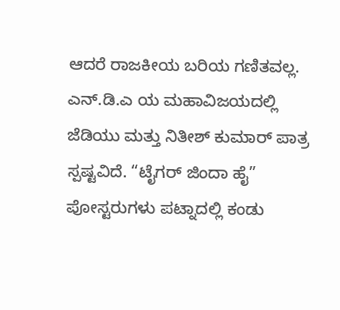ಆದರೆ ರಾಜಕೀಯ ಬರಿಯ ಗಣಿತವಲ್ಲ. ಎನ್.ಡಿ.ಎ ಯ ಮಹಾವಿಜಯದಲ್ಲಿ ಜೆಡಿಯು ಮತ್ತು ನಿತೀಶ್ ಕುಮಾರ್ ಪಾತ್ರ ಸ್ಪಷ್ಟವಿದೆ. “ಟೈಗರ್ ಜಿಂದಾ ಹೈ” ಪೋಸ್ಟರುಗಳು ಪಟ್ನಾದಲ್ಲಿ ಕಂಡು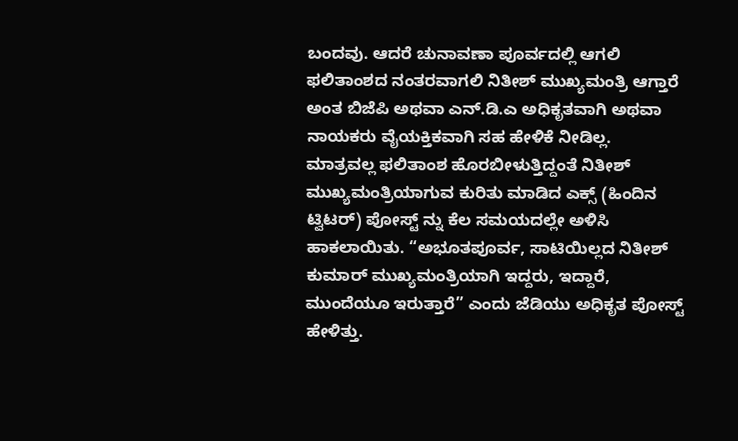ಬಂದವು. ಆದರೆ ಚುನಾವಣಾ ಪೂರ್ವದಲ್ಲಿ ಆಗಲಿ ಫಲಿತಾಂಶದ ನಂತರವಾಗಲಿ ನಿತೀಶ್ ಮುಖ್ಯಮಂತ್ರಿ ಆಗ್ತಾರೆ ಅಂತ ಬಿಜೆಪಿ ಅಥವಾ ಎನ್.ಡಿ.ಎ ಅಧಿಕೃತವಾಗಿ ಅಥವಾ ನಾಯಕರು ವೈಯಕ್ತಿಕವಾಗಿ ಸಹ ಹೇಳಿಕೆ ನೀಡಿಲ್ಲ.  ಮಾತ್ರವಲ್ಲ ಫಲಿತಾಂಶ ಹೊರಬೀಳುತ್ತಿದ್ದಂತೆ ನಿತೀಶ್ ಮುಖ್ಯಮಂತ್ರಿಯಾಗುವ ಕುರಿತು ಮಾಡಿದ ಎಕ್ಸ್ (ಹಿಂದಿನ ಟ್ವಿಟರ್) ಪೋಸ್ಟ್ ನ್ನು ಕೆಲ ಸಮಯದಲ್ಲೇ ಅಳಿಸಿ ಹಾಕಲಾಯಿತು. “ಅಭೂತಪೂರ್ವ, ಸಾಟಿಯಿಲ್ಲದ ನಿತೀಶ್ ಕುಮಾರ್ ಮುಖ್ಯಮಂತ್ರಿಯಾಗಿ ಇದ್ದರು, ಇದ್ದಾರೆ, ಮುಂದೆಯೂ ಇರುತ್ತಾರೆ” ಎಂದು ಜೆಡಿಯು ಅಧಿಕೃತ ಪೋಸ್ಟ್ ಹೇಳಿತ್ತು.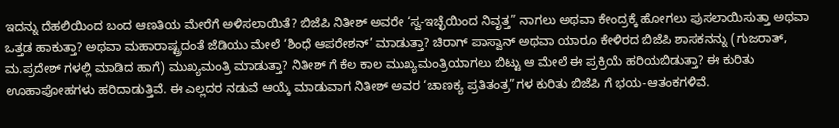ಇದನ್ನು ದೆಹಲಿಯಿಂದ ಬಂದ ಆಣತಿಯ ಮೇರೆಗೆ ಅಳಿಸಲಾಯಿತೆ? ಬಿಜೆಪಿ ನಿತೀಶ್ ಅವರೇ ‘ಸ್ವ-ಇಚ್ಛೆಯಿಂದ ನಿವೃತ್ತ” ನಾಗಲು ಅಥವಾ ಕೇಂದ್ರಕ್ಕೆ ಹೋಗಲು ಪುಸಲಾಯಿಸುತ್ತಾ ಅಥವಾ ಒತ್ತಡ ಹಾಕುತ್ತಾ? ಅಥವಾ ಮಹಾರಾಷ್ಟ್ರದಂತೆ ಜೆಡಿಯು ಮೇಲೆ ‘ಶಿಂಧೆ ಆಪರೇಶನ್’ ಮಾಡುತ್ತಾ? ಚಿರಾಗ್ ಪಾಸ್ವಾನ್ ಅಥವಾ ಯಾರೂ ಕೇಳಿರದ ಬಿಜೆಪಿ ಶಾಸಕನನ್ನು (ಗುಜರಾತ್, ಮ.ಪ್ರದೇಶ್ ಗಳಲ್ಲಿ ಮಾಡಿದ ಹಾಗೆ) ಮುಖ್ಯಮಂತ್ರಿ ಮಾಡುತ್ತಾ? ನಿತೀಶ್ ಗೆ ಕೆಲ ಕಾಲ ಮುಖ್ಯಮಂತ್ರಿಯಾಗಲು ಬಿಟ್ಟು ಆ ಮೇಲೆ ಈ ಪ್ರಕ್ರಿಯೆ ಹರಿಯಬಿಡುತ್ತಾ? ಈ ಕುರಿತು ಊಹಾಪೋಹಗಳು ಹರಿದಾಡುತ್ತಿವೆ. ಈ ಎಲ್ಲದರ ನಡುವೆ ಆಯ್ಕೆ ಮಾಡುವಾಗ ನಿತೀಶ್ ಅವರ ‘ಚಾಣಕ್ಯ ಪ್ರತಿತಂತ್ರ”ಗಳ ಕುರಿತು ಬಿಜೆಪಿ ಗೆ ಭಯ-ಆತಂಕಗಳಿವೆ.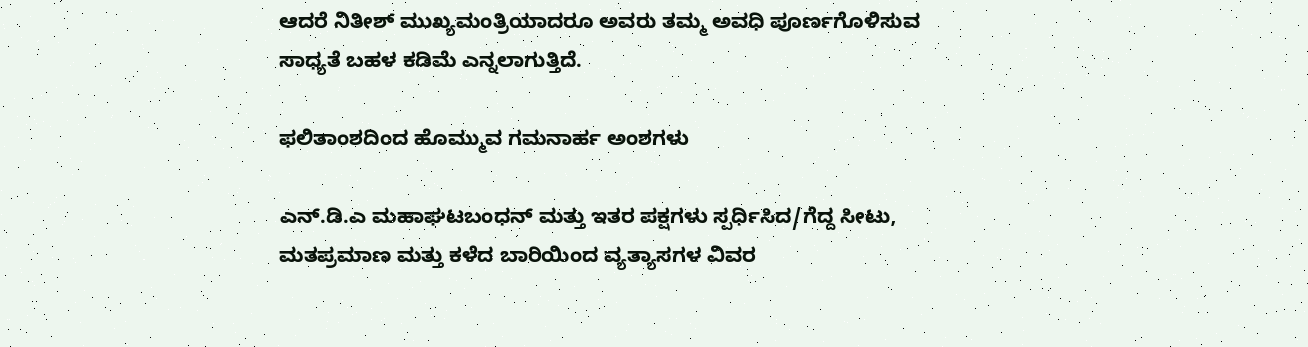ಆದರೆ ನಿತೀಶ್ ಮುಖ್ಯಮಂತ್ರಿಯಾದರೂ ಅವರು ತಮ್ಮ ಅವಧಿ ಪೂರ್ಣಗೊಳಿಸುವ ಸಾಧ್ಯತೆ ಬಹಳ ಕಡಿಮೆ ಎನ್ನಲಾಗುತ್ತಿದೆ.

ಫಲಿತಾಂಶದಿಂದ ಹೊಮ್ಮುವ ಗಮನಾರ್ಹ ಅಂಶಗಳು

ಎನ್.ಡಿ.ಎ ಮಹಾಘಟಬಂಧನ್ ಮತ್ತು ಇತರ ಪಕ್ಷಗಳು ಸ್ಪರ್ಧಿಸಿದ/ಗೆದ್ದ ಸೀಟು, ಮತಪ್ರಮಾಣ ಮತ್ತು ಕಳೆದ ಬಾರಿಯಿಂದ ವ್ಯತ್ಯಾಸಗಳ ವಿವರ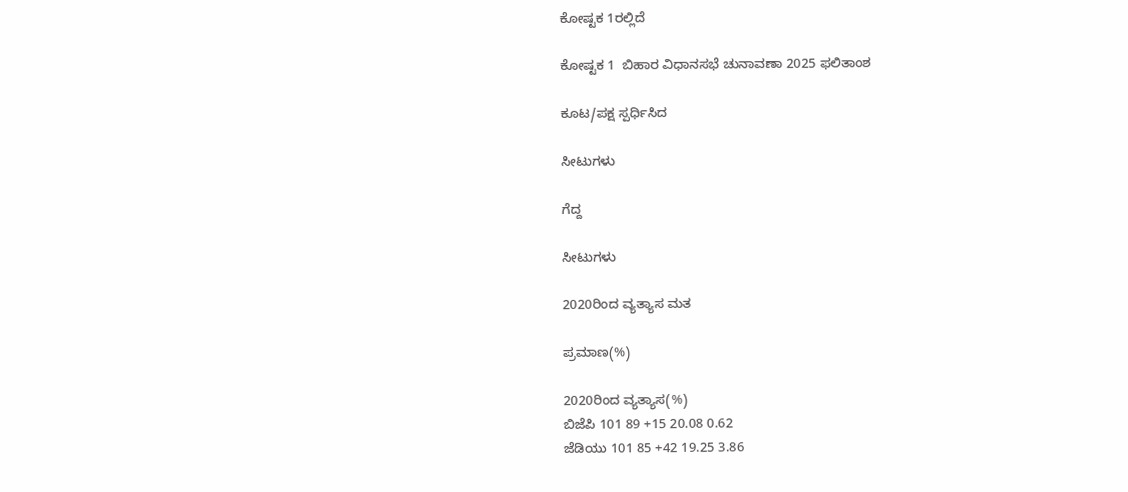ಕೋಷ್ಟಕ 1ರಲ್ಲಿದೆ

ಕೋಷ್ಟಕ 1  ಬಿಹಾರ ವಿಧಾನಸಭೆ ಚುನಾವಣಾ 2025 ಫಲಿತಾಂಶ

ಕೂಟ/ಪಕ್ಷ ಸ್ಪರ್ಧಿಸಿದ

ಸೀಟುಗಳು

ಗೆದ್ದ

ಸೀಟುಗಳು

2020ರಿಂದ ವ್ಯತ್ಯಾಸ ಮತ

ಪ್ರಮಾಣ(%)

2020ರಿಂದ ವ್ಯತ್ಯಾಸ(%)
ಬಿಜೆಪಿ 101 89 +15 20.08 0.62
ಜೆಡಿಯು 101 85 +42 19.25 3.86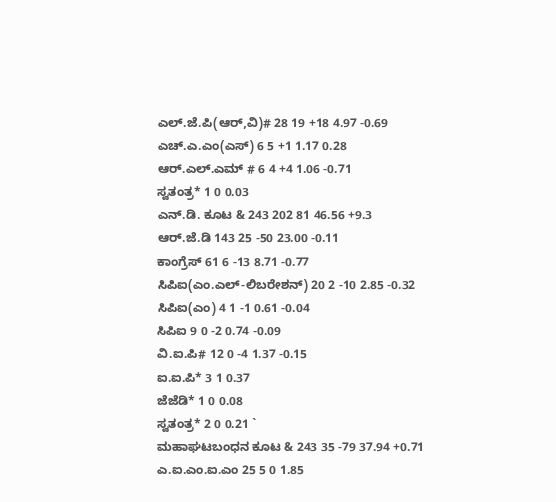ಎಲ್.ಜೆ.ಪಿ(ಆರ್,ವಿ)# 28 19 +18 4.97 -0.69
ಎಚ್.ಎ.ಎಂ(ಎಸ್) 6 5 +1 1.17 0.28
ಆರ್.ಎಲ್.ಎಮ್ # 6 4 +4 1.06 -0.71
ಸ್ವತಂತ್ರ* 1 0 0.03
ಎನ್.ಡಿ. ಕೂಟ & 243 202 81 46.56 +9.3
ಆರ್.ಜೆ.ಡಿ 143 25 -50 23.00 -0.11
ಕಾಂಗ್ರೆಸ್ 61 6 -13 8.71 -0.77
ಸಿಪಿಐ(ಎಂ.ಎಲ್-ಲಿಬರೇಶನ್) 20 2 -10 2.85 -0.32
ಸಿಪಿಐ(ಎಂ) 4 1 -1 0.61 -0.04
ಸಿಪಿಐ 9 0 -2 0.74 -0.09
ವಿ.ಐ.ಪಿ# 12 0 -4 1.37 -0.15
ಐ.ಐ.ಪಿ* 3 1 0.37
ಜೆಜೆಡಿ* 1 0 0.08
ಸ್ವತಂತ್ರ* 2 0 0.21 `
ಮಹಾಘಟಬಂಧನ ಕೂಟ & 243 35 -79 37.94 +0.71
ಎ.ಐ.ಎಂ.ಐ.ಎಂ 25 5 0 1.85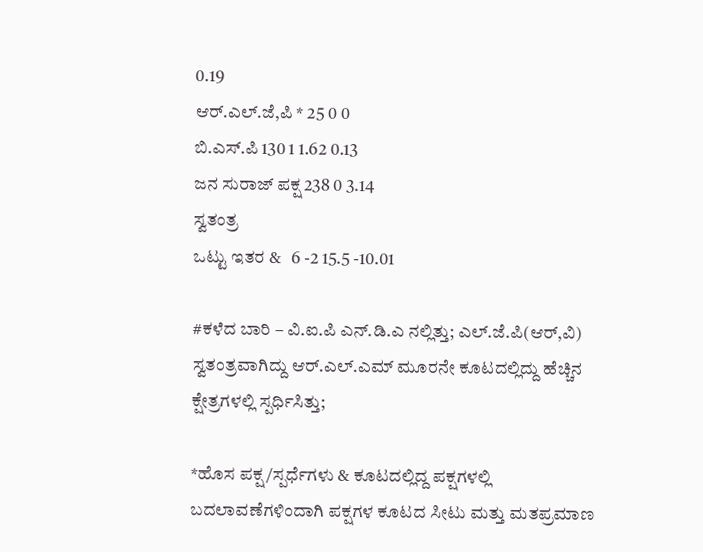0.19
ಆರ್.ಎಲ್.ಜೆ,ಪಿ * 25 0 0
ಬಿ.ಎಸ್.ಪಿ 130 1 1.62 0.13
ಜನ ಸುರಾಜ್ ಪಕ್ಷ 238 0 3.14
ಸ್ವತಂತ್ರ
ಒಟ್ಟು ಇತರ &   6 -2 15.5 -10.01

#ಕಳೆದ ಬಾರಿ – ವಿ.ಐ.ಪಿ ಎನ್.ಡಿ.ಎ ನಲ್ಲಿತ್ತು; ಎಲ್.ಜೆ.ಪಿ(ಆರ್,ವಿ) ಸ್ವತಂತ್ರವಾಗಿದ್ದು ಆರ್.ಎಲ್.ಎಮ್ ಮೂರನೇ ಕೂಟದಲ್ಲಿದ್ದು ಹೆಚ್ಚಿನ ಕ್ಷೇತ್ರಗಳಲ್ಲಿ ಸ್ಪರ್ಧಿಸಿತ್ತು;

*ಹೊಸ ಪಕ್ಷ/ಸ್ಪರ್ಧೆಗಳು & ಕೂಟದಲ್ಲಿದ್ದ ಪಕ್ಷಗಳಲ್ಲಿ ಬದಲಾವಣೆಗಳಿಂದಾಗಿ ಪಕ್ಷಗಳ ಕೂಟದ ಸೀಟು ಮತ್ತು ಮತಪ್ರಮಾಣ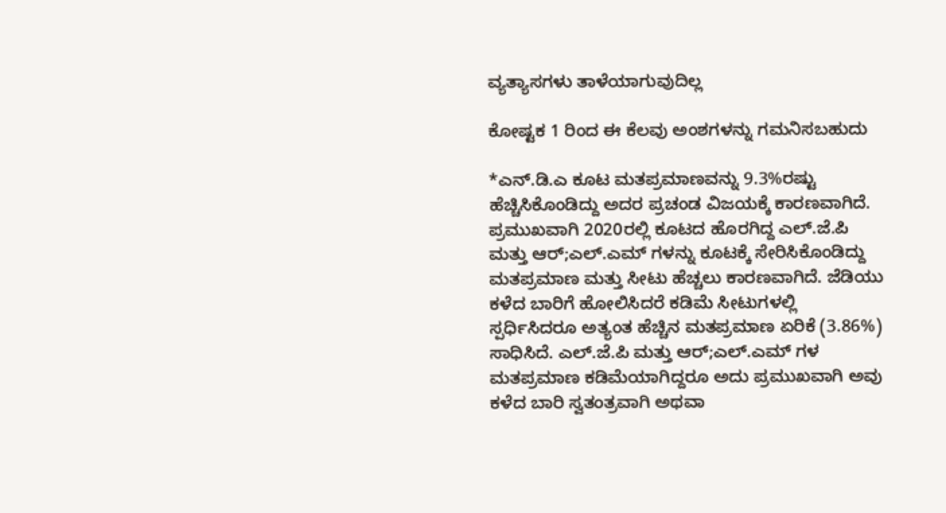ವ್ಯತ್ಯಾಸಗಳು ತಾಳೆಯಾಗುವುದಿಲ್ಲ

ಕೋಷ್ಟಕ 1 ರಿಂದ ಈ ಕೆಲವು ಅಂಶಗಳನ್ನು ಗಮನಿಸಬಹುದು

*ಎನ್.ಡಿ.ಎ ಕೂಟ ಮತಪ್ರಮಾಣವನ್ನು 9.3%ರಷ್ಟು ಹೆಚ್ಚಿಸಿಕೊಂಡಿದ್ದು ಅದರ ಪ್ರಚಂಡ ವಿಜಯಕ್ಕೆ ಕಾರಣವಾಗಿದೆ. ಪ್ರಮುಖವಾಗಿ 2020ರಲ್ಲಿ ಕೂಟದ ಹೊರಗಿದ್ದ ಎಲ್.ಜೆ.ಪಿ ಮತ್ತು ಆರ್;ಎಲ್.ಎಮ್ ಗಳನ್ನು ಕೂಟಕ್ಕೆ ಸೇರಿಸಿಕೊಂಡಿದ್ದು ಮತಪ್ರಮಾಣ ಮತ್ತು ಸೀಟು ಹೆಚ್ಚಲು ಕಾರಣವಾಗಿದೆ. ಜೆಡಿಯು ಕಳೆದ ಬಾರಿಗೆ ಹೋಲಿಸಿದರೆ ಕಡಿಮೆ ಸೀಟುಗಳಲ್ಲಿ ಸ್ಪರ್ಧಿಸಿದರೂ ಅತ್ಯಂತ ಹೆಚ್ಚಿನ ಮತಪ್ರಮಾಣ ಏರಿಕೆ (3.86%) ಸಾಧಿಸಿದೆ. ಎಲ್.ಜೆ.ಪಿ ಮತ್ತು ಆರ್;ಎಲ್.ಎಮ್ ಗಳ ಮತಪ್ರಮಾಣ ಕಡಿಮೆಯಾಗಿದ್ದರೂ ಅದು ಪ್ರಮುಖವಾಗಿ ಅವು ಕಳೆದ ಬಾರಿ ಸ್ವತಂತ್ರವಾಗಿ ಅಥವಾ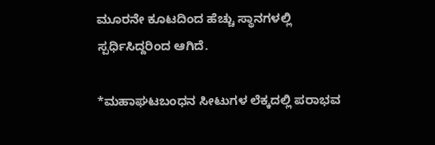ಮೂರನೇ ಕೂಟದಿಂದ ಹೆಚ್ಚು ಸ್ಥಾನಗಳಲ್ಲಿ ಸ್ಪರ್ಧಿಸಿದ್ದರಿಂದ ಆಗಿದೆ.

*ಮಹಾಘಟಬಂಧನ ಸೀಟುಗಳ ಲೆಕ್ಕದಲ್ಲಿ ಪರಾಭವ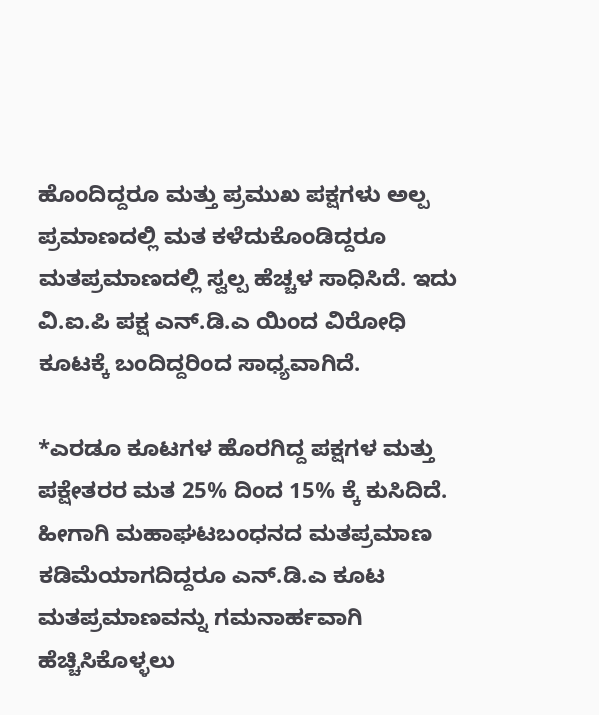ಹೊಂದಿದ್ದರೂ ಮತ್ತು ಪ್ರಮುಖ ಪಕ್ಷಗಳು ಅಲ್ಪ ಪ್ರಮಾಣದಲ್ಲಿ ಮತ ಕಳೆದುಕೊಂಡಿದ್ದರೂ ಮತಪ್ರಮಾಣದಲ್ಲಿ ಸ್ವಲ್ಪ ಹೆಚ್ಚಳ ಸಾಧಿಸಿದೆ. ಇದು ವಿ.ಐ.ಪಿ ಪಕ್ಷ ಎನ್.ಡಿ.ಎ ಯಿಂದ ವಿರೋಧಿ ಕೂಟಕ್ಕೆ ಬಂದಿದ್ದರಿಂದ ಸಾಧ್ಯವಾಗಿದೆ.

*ಎರಡೂ ಕೂಟಗಳ ಹೊರಗಿದ್ದ ಪಕ್ಷಗಳ ಮತ್ತು ಪಕ್ಷೇತರರ ಮತ 25% ದಿಂದ 15% ಕ್ಕೆ ಕುಸಿದಿದೆ. ಹೀಗಾಗಿ ಮಹಾಘಟಬಂಧನದ ಮತಪ್ರಮಾಣ ಕಡಿಮೆಯಾಗದಿದ್ದರೂ ಎನ್.ಡಿ.ಎ ಕೂಟ ಮತಪ್ರಮಾಣವನ್ನು ಗಮನಾರ್ಹವಾಗಿ ಹೆಚ್ಚಿಸಿಕೊಳ್ಳಲು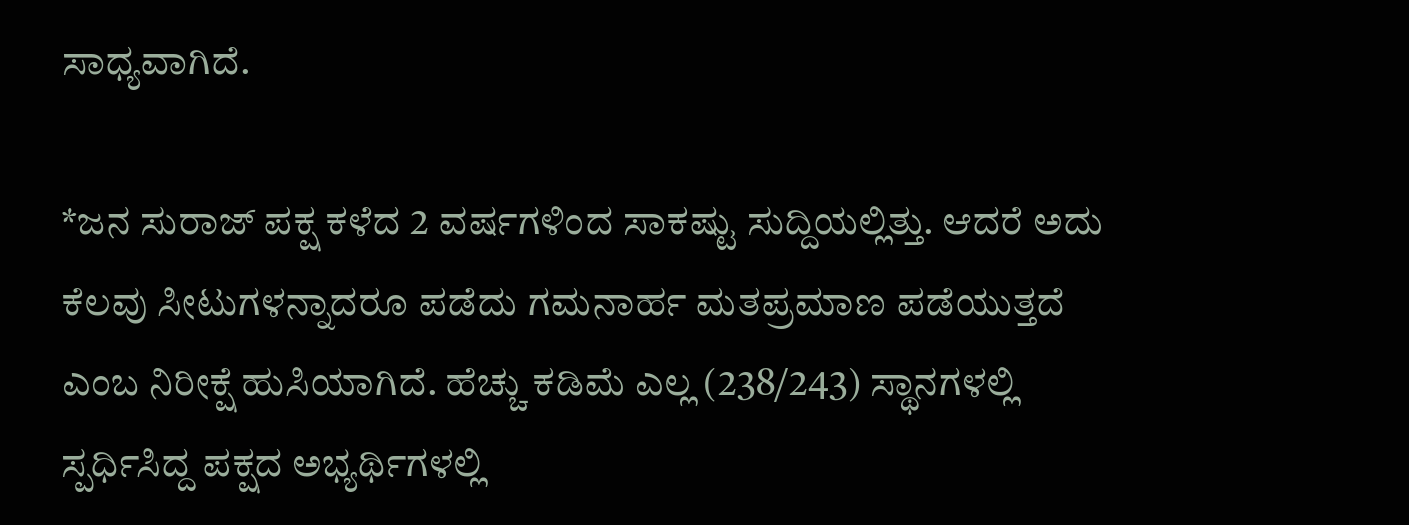ಸಾಧ್ಯವಾಗಿದೆ.

*ಜನ ಸುರಾಜ್ ಪಕ್ಷ ಕಳೆದ 2 ವರ್ಷಗಳಿಂದ ಸಾಕಷ್ಟು ಸುದ್ದಿಯಲ್ಲಿತ್ತು. ಆದರೆ ಅದು ಕೆಲವು ಸೀಟುಗಳನ್ನಾದರೂ ಪಡೆದು ಗಮನಾರ್ಹ ಮತಪ್ರಮಾಣ ಪಡೆಯುತ್ತದೆ ಎಂಬ ನಿರೀಕ್ಷೆ ಹುಸಿಯಾಗಿದೆ. ಹೆಚ್ಚು ಕಡಿಮೆ ಎಲ್ಲ (238/243) ಸ್ಥಾನಗಳಲ್ಲಿ ಸ್ಪರ್ಧಿಸಿದ್ದ ಪಕ್ಷದ ಅಭ್ಯರ್ಥಿಗಳಲ್ಲಿ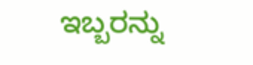ಇಬ್ಬರನ್ನು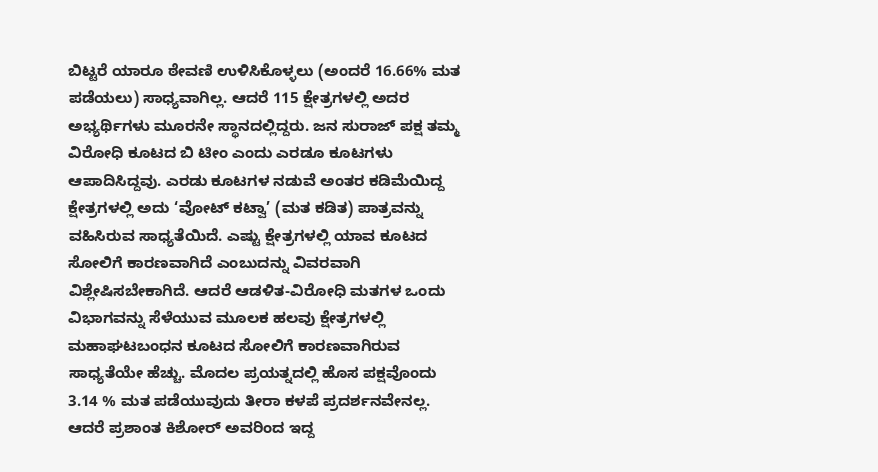ಬಿಟ್ಟರೆ ಯಾರೂ ಠೇವಣಿ ಉಳಿಸಿಕೊಳ್ಳಲು (ಅಂದರೆ 16.66% ಮತ ಪಡೆಯಲು) ಸಾಧ್ಯವಾಗಿಲ್ಲ. ಆದರೆ 115 ಕ್ಷೇತ್ರಗಳಲ್ಲಿ ಅದರ ಅಭ್ಯರ್ಥಿಗಳು ಮೂರನೇ ಸ್ಥಾನದಲ್ಲಿದ್ದರು. ಜನ ಸುರಾಜ್ ಪಕ್ಷ ತಮ್ಮ ವಿರೋಧಿ ಕೂಟದ ಬಿ ಟೀಂ ಎಂದು ಎರಡೂ ಕೂಟಗಳು ಆಪಾದಿಸಿದ್ದವು. ಎರಡು ಕೂಟಗಳ ನಡುವೆ ಅಂತರ ಕಡಿಮೆಯಿದ್ದ ಕ್ಷೇತ್ರಗಳಲ್ಲಿ ಅದು ‘ವೋಟ್ ಕಟ್ವಾ’ (ಮತ ಕಡಿತ) ಪಾತ್ರವನ್ನು ವಹಿಸಿರುವ ಸಾಧ್ಯತೆಯಿದೆ. ಎಷ್ಟು ಕ್ಷೇತ್ರಗಳಲ್ಲಿ ಯಾವ ಕೂಟದ ಸೋಲಿಗೆ ಕಾರಣವಾಗಿದೆ ಎಂಬುದನ್ನು ವಿವರವಾಗಿ ವಿಶ್ಲೇಷಿಸಬೇಕಾಗಿದೆ. ಆದರೆ ಆಡಳಿತ-ವಿರೋಧಿ ಮತಗಳ ಒಂದು ವಿಭಾಗವನ್ನು ಸೆಳೆಯುವ ಮೂಲಕ ಹಲವು ಕ್ಷೇತ್ರಗಳಲ್ಲಿ ಮಹಾಘಟಬಂಧನ ಕೂಟದ ಸೋಲಿಗೆ ಕಾರಣವಾಗಿರುವ ಸಾಧ್ಯತೆಯೇ ಹೆಚ್ಚು. ಮೊದಲ ಪ್ರಯತ್ನದಲ್ಲಿ ಹೊಸ ಪಕ್ಷವೊಂದು 3.14 % ಮತ ಪಡೆಯುವುದು ತೀರಾ ಕಳಪೆ ಪ್ರದರ್ಶನವೇನಲ್ಲ. ಆದರೆ ಪ್ರಶಾಂತ ಕಿಶೋರ್ ಅವರಿಂದ ಇದ್ದ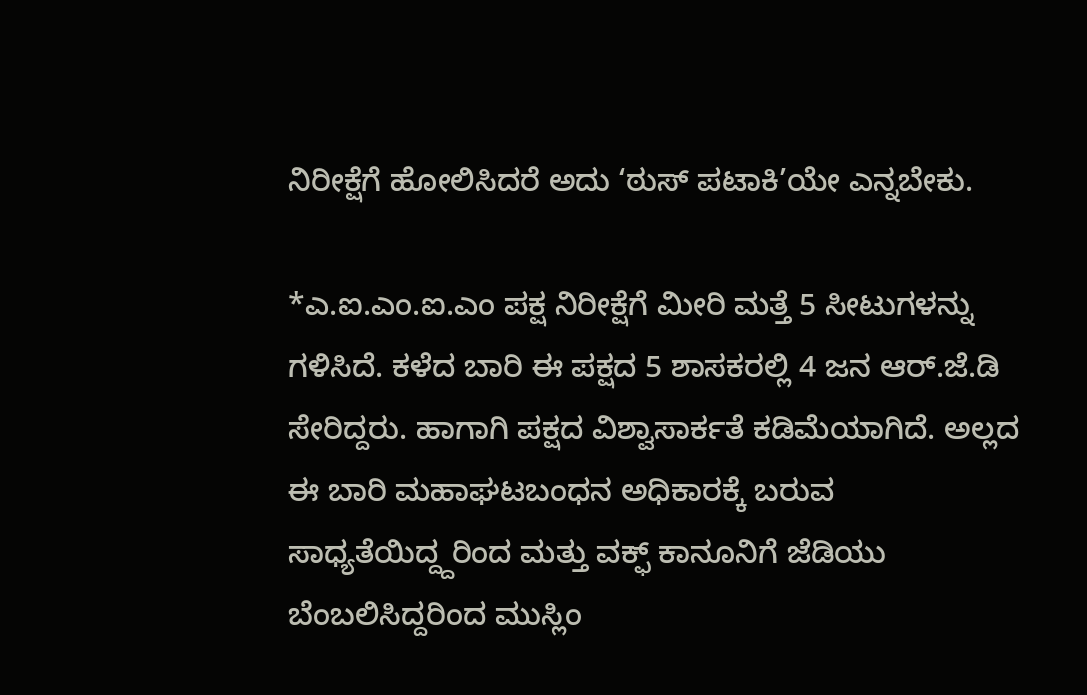ನಿರೀಕ್ಷೆಗೆ ಹೋಲಿಸಿದರೆ ಅದು ‘ಠುಸ್ ಪಟಾಕಿ’ಯೇ ಎನ್ನಬೇಕು.

*ಎ.ಐ.ಎಂ.ಐ.ಎಂ ಪಕ್ಷ ನಿರೀಕ್ಷೆಗೆ ಮೀರಿ ಮತ್ತೆ 5 ಸೀಟುಗಳನ್ನು ಗಳಿಸಿದೆ. ಕಳೆದ ಬಾರಿ ಈ ಪಕ್ಷದ 5 ಶಾಸಕರಲ್ಲಿ 4 ಜನ ಆರ್.ಜೆ.ಡಿ ಸೇರಿದ್ದರು. ಹಾಗಾಗಿ ಪಕ್ಷದ ವಿಶ್ವಾಸಾರ್ಕತೆ ಕಡಿಮೆಯಾಗಿದೆ. ಅಲ್ಲದ ಈ ಬಾರಿ ಮಹಾಘಟಬಂಧನ ಅಧಿಕಾರಕ್ಕೆ ಬರುವ ಸಾಧ್ಯತೆಯಿದ್ದ್ದರಿಂದ ಮತ್ತು ವಕ್ಫ್ ಕಾನೂನಿಗೆ ಜೆಡಿಯು ಬೆಂಬಲಿಸಿದ್ದರಿಂದ ಮುಸ್ಲಿಂ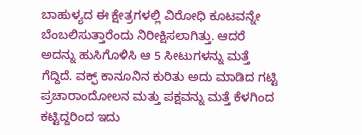ಬಾಹುಳ್ಯದ ಈ ಕ್ಷೇತ್ರಗಳಲ್ಲಿ ವಿರೋಧಿ ಕೂಟವನ್ನೇ ಬೆಂಬಲಿಸುತ್ತಾರೆಂದು ನಿರೀಕ್ಷಿಸಲಾಗಿತ್ತು. ಆದರೆ ಅದನ್ನು ಹುಸಿಗೊಳಿಸಿ ಆ 5 ಸೀಟುಗಳನ್ನು ಮತ್ತೆ ಗೆದ್ದಿದೆ. ವಕ್ಫ್ ಕಾನೂನಿನ ಕುರಿತು ಅದು ಮಾಡಿದ ಗಟ್ಟಿ ಪ್ರಚಾರಾಂದೋಲನ ಮತ್ತು ಪಕ್ಷವನ್ನು ಮತ್ತೆ ಕೆಳಗಿಂದ ಕಟ್ಟಿದ್ದರಿಂದ ಇದು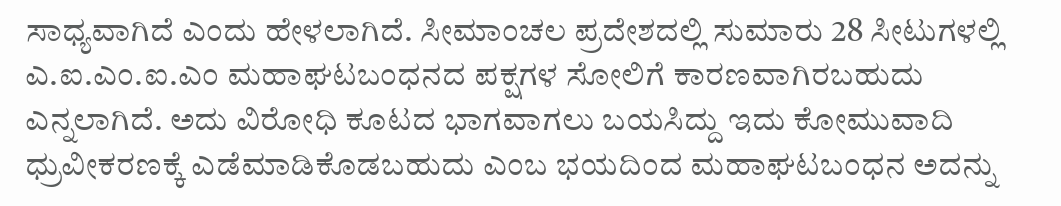ಸಾಧ್ಯವಾಗಿದೆ ಎಂದು ಹೇಳಲಾಗಿದೆ. ಸೀಮಾಂಚಲ ಪ್ರದೇಶದಲ್ಲಿ ಸುಮಾರು 28 ಸೀಟುಗಳಲ್ಲಿ ಎ.ಐ.ಎಂ.ಐ.ಎಂ ಮಹಾಘಟಬಂಧನದ ಪಕ್ಷಗಳ ಸೋಲಿಗೆ ಕಾರಣವಾಗಿರಬಹುದು ಎನ್ನಲಾಗಿದೆ. ಅದು ವಿರೋಧಿ ಕೂಟದ ಭಾಗವಾಗಲು ಬಯಸಿದ್ದು ಇದು ಕೋಮುವಾದಿ ಧ್ರುವೀಕರಣಕ್ಕೆ ಎಡೆಮಾಡಿಕೊಡಬಹುದು ಎಂಬ ಭಯದಿಂದ ಮಹಾಘಟಬಂಧನ ಅದನ್ನು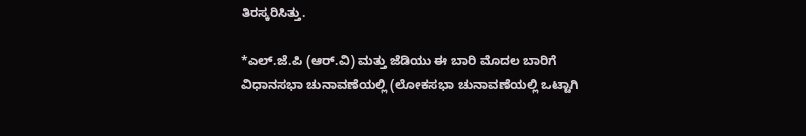ತಿರಸ್ಕರಿಸಿತ್ತು.

*ಎಲ್.ಜೆ.ಪಿ (ಆರ್.ವಿ) ಮತ್ತು ಜೆಡಿಯು ಈ ಬಾರಿ ಮೊದಲ ಬಾರಿಗೆ ವಿಧಾನಸಭಾ ಚುನಾವಣೆಯಲ್ಲಿ (ಲೋಕಸಭಾ ಚುನಾವಣೆಯಲ್ಲಿ ಒಟ್ಟಾಗಿ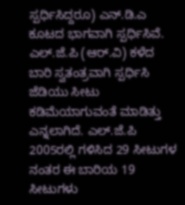ಸ್ಪರ್ಧಿಸಿದ್ದರೂ) ಎನ್.ಡಿ.ಎ ಕೂಟದ ಭಾಗವಾಗಿ ಸ್ಪರ್ಧಿಸಿವೆ. ಎಲ್.ಜೆ.ಪಿ (ಆರ್.ವಿ) ಕಳೆದ ಬಾರಿ ಸ್ವತಂತ್ರವಾಗಿ ಸ್ಪರ್ಧಿಸಿ ಜೆಡಿಯು ಸೀಟು ಕಡಿಮೆಯಾಗುವಂತೆ ಮಾಡಿತ್ತು ಎನ್ನಲಾಗಿದೆ. ಎಲ್.ಜೆ.ಪಿ 2005ರಲ್ಲಿ ಗಳಿಸಿದ 29 ಸೀಟುಗಳ ನಂತರ ಈ ಬಾರಿಯ 19 ಸೀಟುಗಳು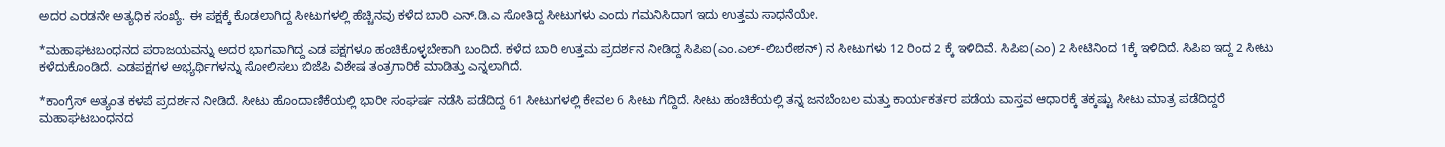ಅದರ ಎರಡನೇ ಅತ್ಯಧಿಕ ಸಂಖ್ಯೆ. ಈ ಪಕ್ಷಕ್ಕೆ ಕೊಡಲಾಗಿದ್ದ ಸೀಟುಗಳಲ್ಲಿ ಹೆಚ್ಚಿನವು ಕಳೆದ ಬಾರಿ ಎನ್.ಡಿ.ಎ ಸೋತಿದ್ದ ಸೀಟುಗಳು ಎಂದು ಗಮನಿಸಿದಾಗ ಇದು ಉತ್ತಮ ಸಾಧನೆಯೇ.

*ಮಹಾಘಟಬಂಧನದ ಪರಾಜಯವನ್ನು ಅದರ ಭಾಗವಾಗಿದ್ದ ಎಡ ಪಕ್ಷಗಳೂ ಹಂಚಿಕೊಳ್ಳಬೇಕಾಗಿ ಬಂದಿದೆ. ಕಳೆದ ಬಾರಿ ಉತ್ತಮ ಪ್ರದರ್ಶನ ನೀಡಿದ್ದ ಸಿಪಿಐ(ಎಂ.ಎಲ್-ಲಿಬರೇಶನ್) ನ ಸೀಟುಗಳು 12 ರಿಂದ 2 ಕ್ಕೆ ಇಳಿದಿವೆ. ಸಿಪಿಐ(ಎಂ) 2 ಸೀಟಿನಿಂದ 1ಕ್ಕೆ ಇಳಿದಿದೆ. ಸಿಪಿಐ ಇದ್ದ 2 ಸೀಟು ಕಳೆದುಕೊಂಡಿದೆ. ಎಡಪಕ್ಷಗಳ ಅಭ್ಯರ್ಥಿಗಳನ್ನು ಸೋಲಿಸಲು ಬಿಜೆಪಿ ವಿಶೇಷ ತಂತ್ರಗಾರಿಕೆ ಮಾಡಿತ್ತು ಎನ್ನಲಾಗಿದೆ.

*ಕಾಂಗ್ರೆಸ್ ಅತ್ಯಂತ ಕಳಪೆ ಪ್ರದರ್ಶನ ನೀಡಿದೆ. ಸೀಟು ಹೊಂದಾಣಿಕೆಯಲ್ಲಿ ಭಾರೀ ಸಂಘರ್ಷ ನಡೆಸಿ ಪಡೆದಿದ್ದ 61 ಸೀಟುಗಳಲ್ಲಿ ಕೇವಲ 6 ಸೀಟು ಗೆದ್ದಿದೆ. ಸೀಟು ಹಂಚಿಕೆಯಲ್ಲಿ ತನ್ನ ಜನಬೆಂಬಲ ಮತ್ತು ಕಾರ್ಯಕರ್ತರ ಪಡೆಯ ವಾಸ್ತವ ಆಧಾರಕ್ಕೆ ತಕ್ಕಷ್ಟು ಸೀಟು ಮಾತ್ರ ಪಡೆದಿದ್ದರೆ  ಮಹಾಘಟಬಂಧನದ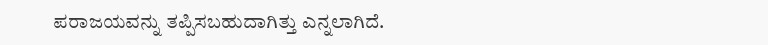ಪರಾಜಯವನ್ನು ತಪ್ಪಿಸಬಹುದಾಗಿತ್ತು ಎನ್ನಲಾಗಿದೆ.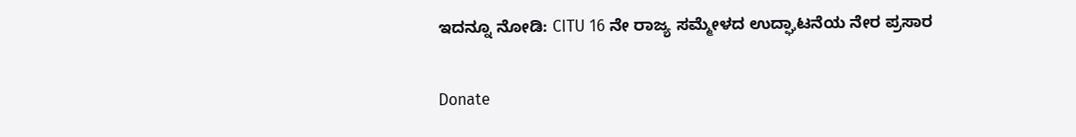ಇದನ್ನೂ ನೋಡಿ: CITU 16 ನೇ ರಾಜ್ಯ ಸಮ್ಮೇಳದ ಉದ್ಘಾಟನೆಯ ನೇರ ಪ್ರಸಾರ

Donate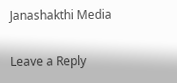Janashakthi Media

Leave a Reply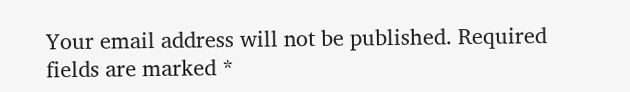Your email address will not be published. Required fields are marked *